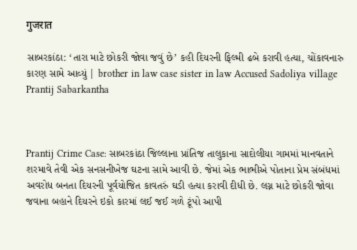गुजरात

સાબરકાંઠા: ‘તારા માટે છોકરી જોવા જવું છે’ કહી દિયરની ફિલ્મી ઢબે કરાવી હત્યા, ચોંકાવનારુ કારણ સામે આવ્યું | brother in law case sister in law Accused Sadoliya village Prantij Sabarkantha



Prantij Crime Case: સાબરકાંઠા જિલ્લાના પ્રાંતિજ તાલુકાના સાદોલીયા ગામમાં માનવતાને શરમાવે તેવી એક સનસનીખેજ ઘટના સામે આવી છે. જેમાં એક ભાભીએ પોતાના પ્રેમ સંબંધમાં અવરોધ બનતા દિયરની પૂર્વયોજિત કાવતરું ઘડી હત્યા કરાવી દીધી છે. લગ્ન માટે છોકરી જોવા જવાના બહાને દિયરને ઇકો કારમાં લઈ જઈ ગળે ટૂંપો આપી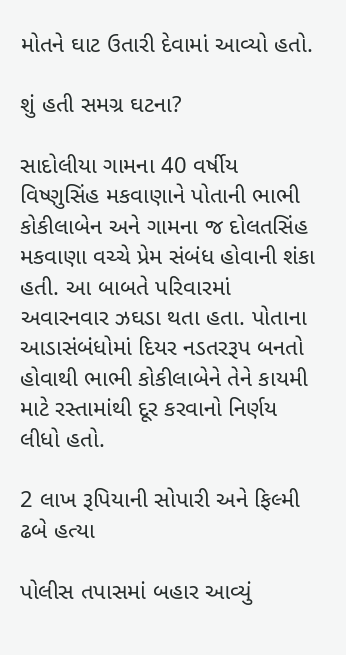મોતને ઘાટ ઉતારી દેવામાં આવ્યો હતો.

શું હતી સમગ્ર ઘટના?

સાદોલીયા ગામના 40 વર્ષીય વિષ્ણુસિંહ મકવાણાને પોતાની ભાભી કોકીલાબેન અને ગામના જ દોલતસિંહ મકવાણા વચ્ચે પ્રેમ સંબંધ હોવાની શંકા હતી. આ બાબતે પરિવારમાં અવારનવાર ઝઘડા થતા હતા. પોતાના આડાસંબંધોમાં દિયર નડતરરૂપ બનતો હોવાથી ભાભી કોકીલાબેને તેને કાયમી માટે રસ્તામાંથી દૂર કરવાનો નિર્ણય લીધો હતો.

2 લાખ રૂપિયાની સોપારી અને ફિલ્મી ઢબે હત્યા

પોલીસ તપાસમાં બહાર આવ્યું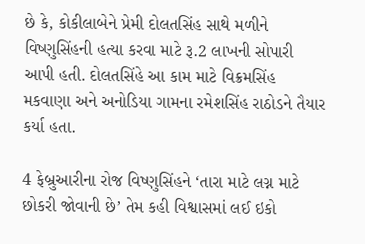છે કે, કોકીલાબેને પ્રેમી દોલતસિંહ સાથે મળીને વિષ્ણુસિંહની હત્યા કરવા માટે રૂ.2 લાખની સોપારી આપી હતી. દોલતસિંહે આ કામ માટે વિક્રમસિંહ મકવાણા અને અનોડિયા ગામના રમેશસિંહ રાઠોડને તૈયાર કર્યા હતા.

4 ફેબ્રુઆરીના રોજ વિષ્ણુસિંહને ‘તારા માટે લગ્ન માટે છોકરી જોવાની છે’ તેમ કહી વિશ્વાસમાં લઈ ઇકો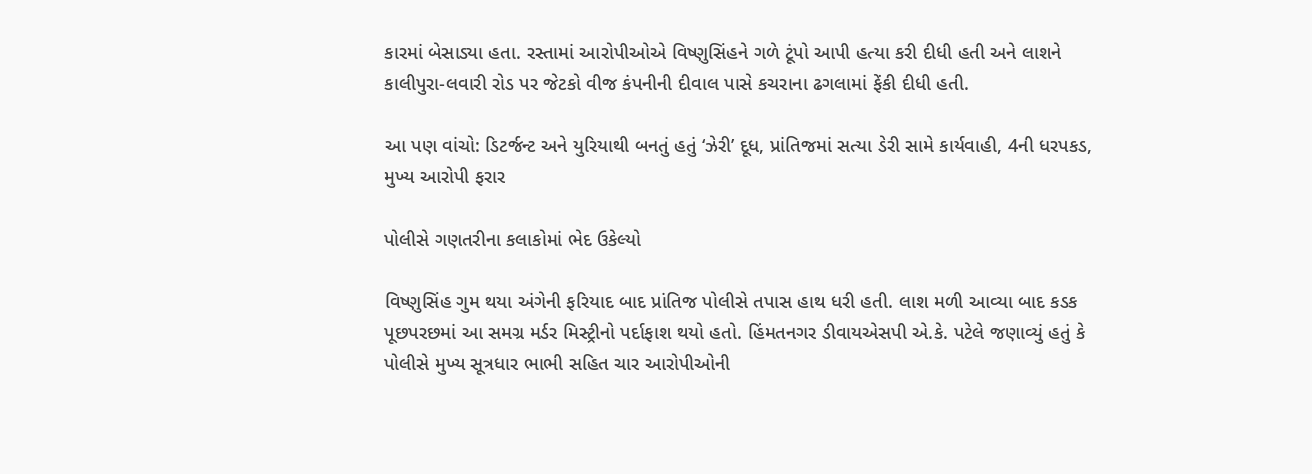કારમાં બેસાડ્યા હતા. રસ્તામાં આરોપીઓએ વિષ્ણુસિંહને ગળે ટૂંપો આપી હત્યા કરી દીધી હતી અને લાશને કાલીપુરા-લવારી રોડ પર જેટકો વીજ કંપનીની દીવાલ પાસે કચરાના ઢગલામાં ફેંકી દીધી હતી.

આ પણ વાંચો: ડિટર્જન્ટ અને યુરિયાથી બનતું હતું ‘ઝેરી’ દૂધ, પ્રાંતિજમાં સત્યા ડેરી સામે કાર્યવાહી, 4ની ધરપકડ, મુખ્ય આરોપી ફરાર

પોલીસે ગણતરીના કલાકોમાં ભેદ ઉકેલ્યો

વિષ્ણુસિંહ ગુમ થયા અંગેની ફરિયાદ બાદ પ્રાંતિજ પોલીસે તપાસ હાથ ધરી હતી. લાશ મળી આવ્યા બાદ કડક પૂછપરછમાં આ સમગ્ર મર્ડર મિસ્ટ્રીનો પર્દાફાશ થયો હતો. હિંમતનગર ડીવાયએસપી એ.કે. પટેલે જણાવ્યું હતું કે પોલીસે મુખ્ય સૂત્રધાર ભાભી સહિત ચાર આરોપીઓની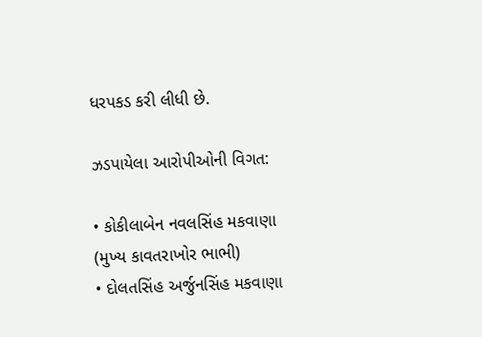ધરપકડ કરી લીધી છે.

ઝડપાયેલા આરોપીઓની વિગત:

• કોકીલાબેન નવલસિંહ મકવાણા (મુખ્ય કાવતરાખોર ભાભી)
• દોલતસિંહ અર્જુનસિંહ મકવાણા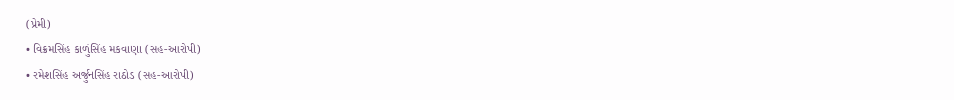(પ્રેમી)
• વિક્રમસિંહ કાળુંસિંહ મકવાણા (સહ-આરોપી)
• રમેશસિંહ અર્જુનસિંહ રાઠોડ (સહ-આરોપી)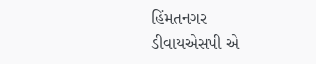હિંમતનગર ડીવાયએસપી એ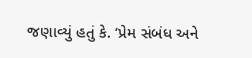જણાવ્યું હતું કે. ‘પ્રેમ સંબંધ અને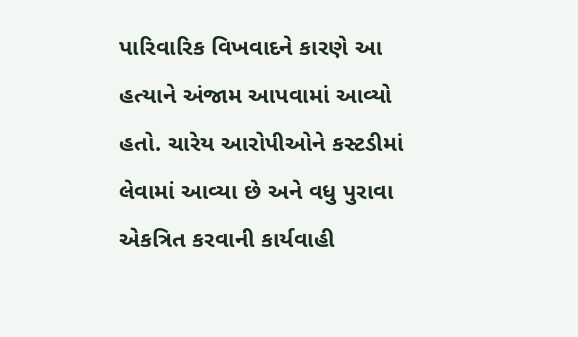પારિવારિક વિખવાદને કારણે આ હત્યાને અંજામ આપવામાં આવ્યો હતો. ચારેય આરોપીઓને કસ્ટડીમાં લેવામાં આવ્યા છે અને વધુ પુરાવા એકત્રિત કરવાની કાર્યવાહી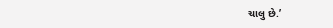ચાલુ છે.’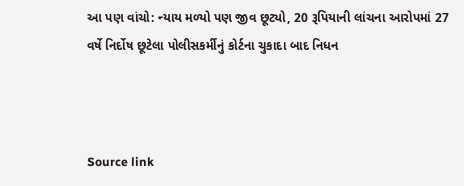આ પણ વાંચો: ન્યાય મળ્યો પણ જીવ છૂટ્યો, 20 રૂપિયાની લાંચના આરોપમાં 27 વર્ષે નિર્દોષ છૂટેલા પોલીસકર્મીનું કોર્ટના ચુકાદા બાદ નિધન



Source link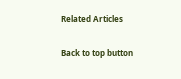Related Articles

Back to top button